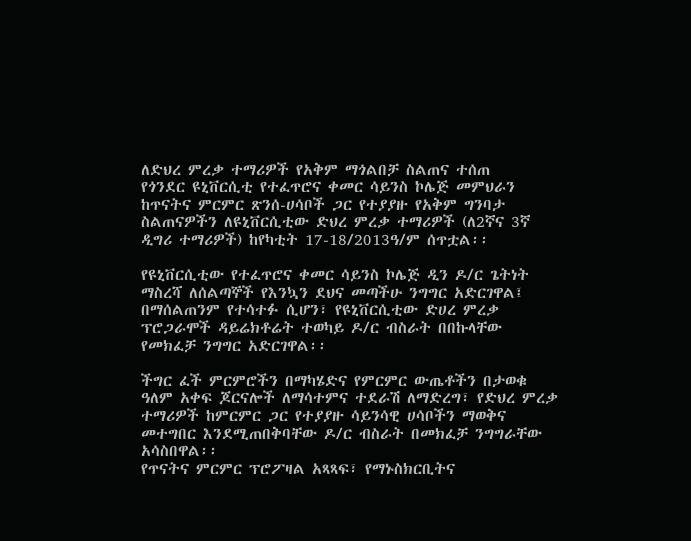ለድህረ ምረቃ ተማሪዎች የአቅም ማጎልበቻ ስልጠና ተሰጠ
የጎንደር ዩኒቨርሲቲ የተፈጥሮና ቀመር ሳይንስ ኮሌጅ መምህራን ከጥናትና ምርምር ጽንሰ-ሀሳቦች ጋር የተያያዙ የአቅም ግንባታ ስልጠናዎችን ለዩኒቨርሲቲው ድህረ ምረቃ ተማሪዎች (ለ2ኛና 3ኛ ዲግሪ ተማሪዎች) ከየካቲት 17-18/2013ዓ/ም ሰጥቷል፡፡

የዩኒቨርሲቲው የተፈጥሮና ቀመር ሳይንስ ኮሌጅ ዲን ዶ/ር ጌትነት ማስረሻ ለሰልጣኞች የእንኳን ደህና መጣችሁ ንግግር አድርገዋል፤ በማሰልጠንም የተሳተፉ ሲሆን፣ የዩኒቨርሲቲው ድሀረ ምረቃ ፕሮጋራሞች ዳይሬክቶሬት ተወካይ ዶ/ር ብስራት በበኩላቸው የመክፈቻ ንግግር አድርገዋል፡፡

ችግር ፈች ምርምሮችን በማካሄድና የምርምር ውጤቶችን በታወቁ ዓለም አቀፍ ጆርናሎች ለማሳተምና ተደራሽ ለማድረግ፣ የድህረ ምረቃ ተማሪዎች ከምርምር ጋር የተያያዙ ሳይንሳዊ ሀሳቦችን ማወቅና መተግበር እንደሚጠበቅባቸው ዶ/ር ብስራት በመክፈቻ ንግግራቸው አሳስበዋል፡፡
የጥናትና ምርምር ፕሮፖዛል አጻጻፍ፣ የማኑስክርቢትና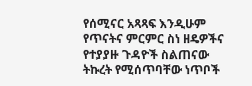የሰሚናር አጻጻፍ እንዲሁም የጥናትና ምርምር ስነ ዘዴዎችና የተያያዙ ጉዳዮች ስልጠናው ትኩረት የሚሰጥባቸው ነጥቦች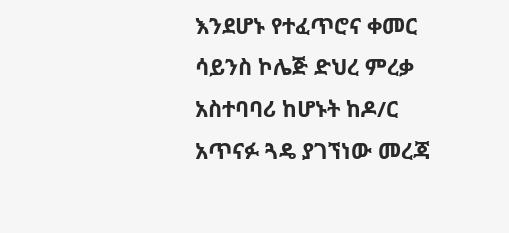እንደሆኑ የተፈጥሮና ቀመር ሳይንስ ኮሌጅ ድህረ ምረቃ አስተባባሪ ከሆኑት ከዶ/ር አጥናፉ ጓዴ ያገኘነው መረጃ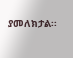ያመለክታል፡፡